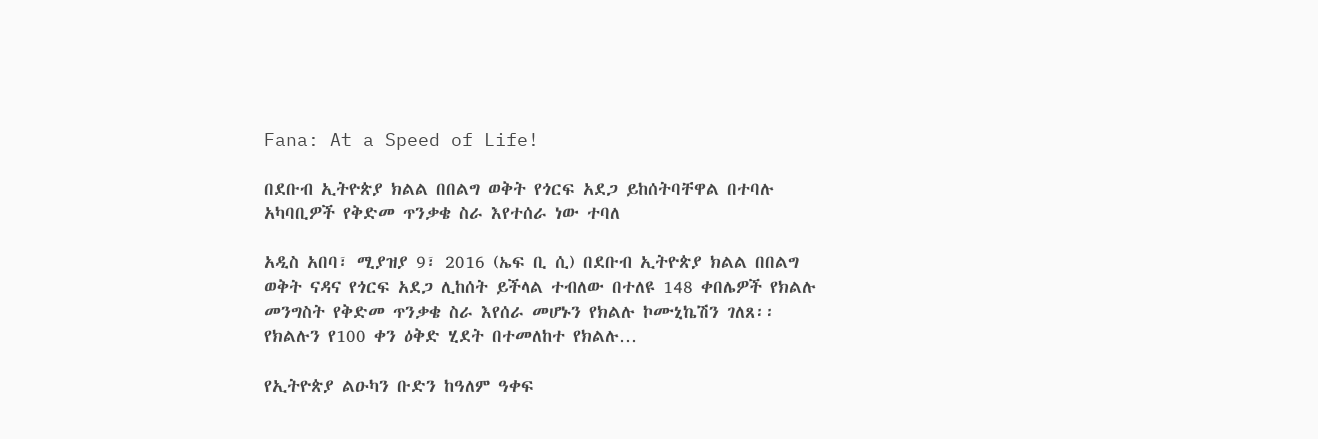Fana: At a Speed of Life!

በደቡብ ኢትዮጵያ ክልል በበልግ ወቅት የጎርፍ አደጋ ይከሰትባቸዋል በተባሉ አካባቢዎች የቅድመ ጥንቃቄ ስራ እየተሰራ ነው ተባለ

አዲስ አበባ፣ ሚያዝያ 9፣ 2016 (ኤፍ ቢ ሲ) በደቡብ ኢትዮጵያ ክልል በበልግ ወቅት ናዳና የጎርፍ አደጋ ሊከሰት ይችላል ተብለው በተለዩ 148 ቀበሌዎች የክልሉ መንግስት የቅድመ ጥንቃቄ ስራ እየሰራ መሆኑን የክልሉ ኮሙኒኬሽን ገለጸ፡፡ የክልሉን የ100 ቀን ዕቅድ ሂደት በተመለከተ የክልሉ…

የኢትዮጵያ ልዑካን ቡድን ከዓለም ዓቀፍ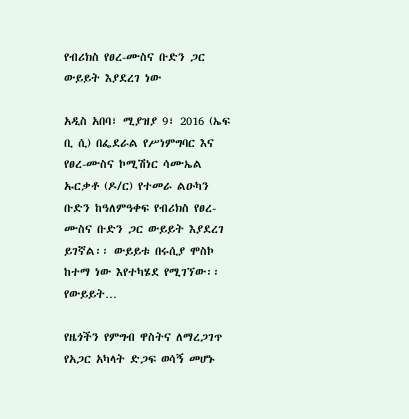የብሪክስ የፀረ-ሙስና ቡድን ጋር ውይይት እያደረገ ነው

አዲስ አበባ፣ ሚያዝያ 9፣ 2016 (ኤፍ ቢ ሲ) በፌደራል የሥነምግባር እና የፀረ-ሙስና ኮሚሽነር ሳሙኤል ኡርቃቶ (ዶ/ር) የተመራ ልዑካን ቡድን ከዓለምዓቀፍ የብሪክስ የፀረ-ሙስና ቡድን ጋር ውይይት እያደረገ ይገኛል፡፡ ውይይቱ በሩሲያ ሞስኮ ከተማ ነው እየተካሄደ የሚገኘው፡፡ የውይይት…

የዜጎችን የምግብ ዋስትና ለማረጋገጥ የአጋር አካላት ድጋፍ ወሳኝ መሆኑ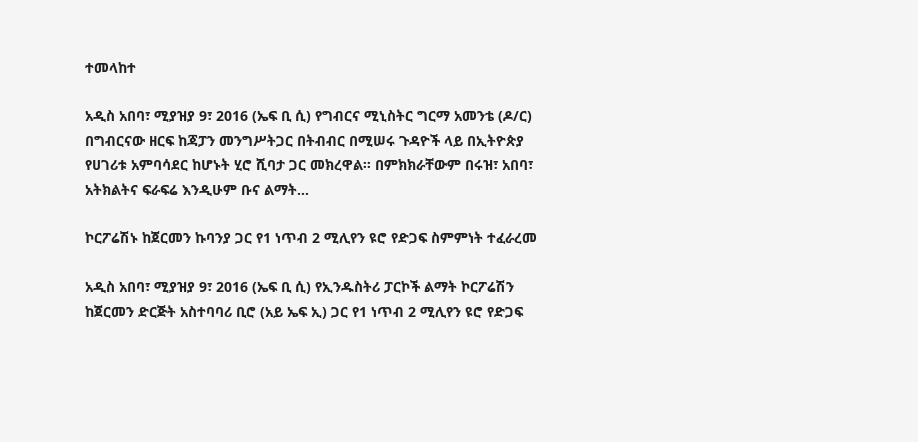ተመላከተ

አዲስ አበባ፣ ሚያዝያ 9፣ 2016 (ኤፍ ቢ ሲ) የግብርና ሚኒስትር ግርማ አመንቴ (ዶ/ር) በግብርናው ዘርፍ ከጃፓን መንግሥትጋር በትብብር በሚሠሩ ጉዳዮች ላይ በኢትዮጵያ የሀገሪቱ አምባሳደር ከሆኑት ሂሮ ሺባታ ጋር መክረዋል፡፡ በምክክራቸውም በሩዝ፣ አበባ፣ አትክልትና ፍራፍሬ እንዲሁም ቡና ልማት…

ኮርፖሬሽኑ ከጀርመን ኩባንያ ጋር የ1 ነጥብ 2 ሚሊየን ዩሮ የድጋፍ ስምምነት ተፈራረመ

አዲስ አበባ፣ ሚያዝያ 9፣ 2016 (ኤፍ ቢ ሲ) የኢንዱስትሪ ፓርኮች ልማት ኮርፖሬሽን ከጀርመን ድርጅት አስተባባሪ ቢሮ (አይ ኤፍ ኢ) ጋር የ1 ነጥብ 2 ሚሊየን ዩሮ የድጋፍ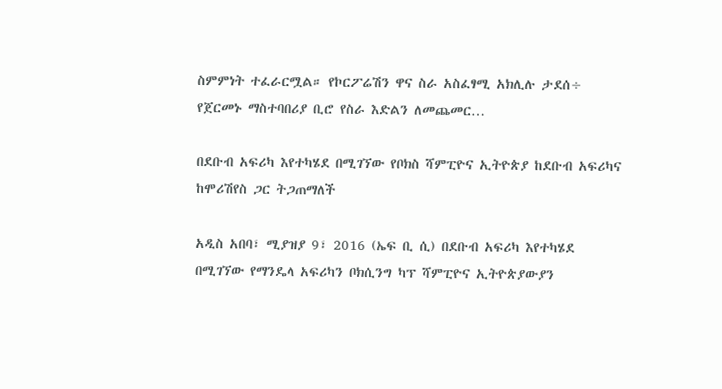ስምምነት ተፈራርሟል። የኮርፖሬሽን ዋና ስራ አስፈፃሚ አክሊሉ ታደሰ÷ የጀርመኑ ማስተባበሪያ ቢሮ የስራ እድልን ለመጨመር…

በደቡብ አፍሪካ እየተካሄደ በሚገኘው የቦክስ ሻምፒዮና ኢትዮጵያ ከደቡብ አፍሪካና ከሞሪሽየስ ጋር ትጋጠማለች

አዲስ አበባ፣ ሚያዝያ 9፣ 2016 (ኤፍ ቢ ሲ) በደቡብ አፍሪካ እየተካሄደ በሚገኘው የማንዴላ አፍሪካን ቦክሲንግ ካፕ ሻምፒዮና ኢትዮጵያውያን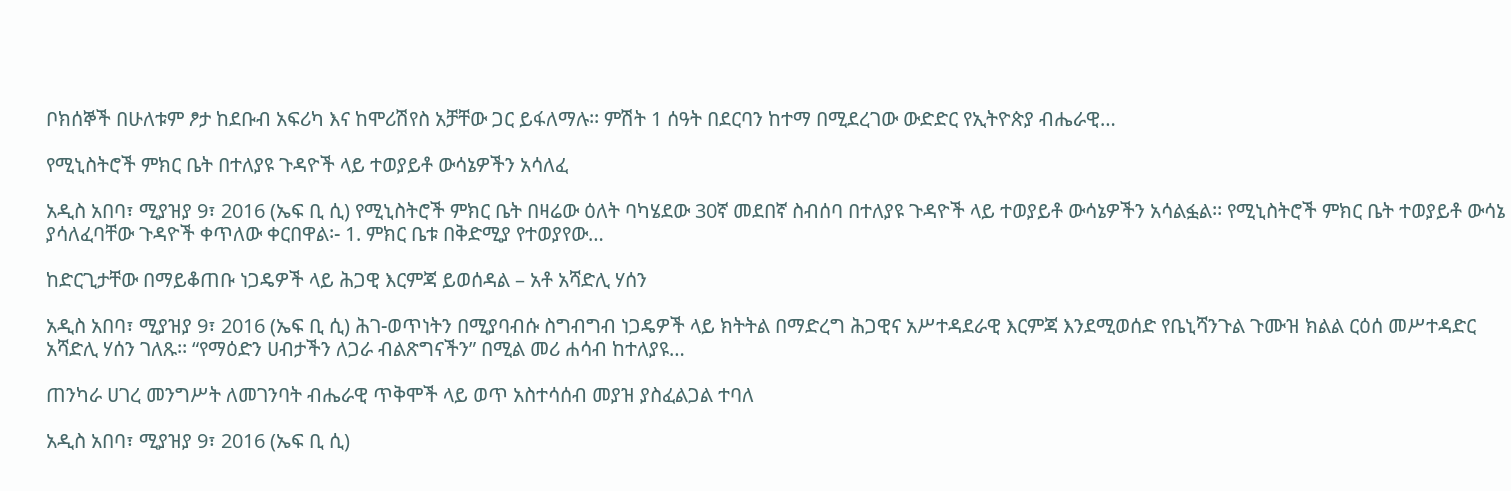ቦክሰኞች በሁለቱም ፆታ ከደቡብ አፍሪካ እና ከሞሪሽየስ አቻቸው ጋር ይፋለማሉ፡፡ ምሽት 1 ሰዓት በደርባን ከተማ በሚደረገው ውድድር የኢትዮጵያ ብሔራዊ…

የሚኒስትሮች ምክር ቤት በተለያዩ ጉዳዮች ላይ ተወያይቶ ውሳኔዎችን አሳለፈ

አዲስ አበባ፣ ሚያዝያ 9፣ 2016 (ኤፍ ቢ ሲ) የሚኒስትሮች ምክር ቤት በዛሬው ዕለት ባካሄደው 30ኛ መደበኛ ስብሰባ በተለያዩ ጉዳዮች ላይ ተወያይቶ ውሳኔዎችን አሳልፏል፡፡ የሚኒስትሮች ምክር ቤት ተወያይቶ ውሳኔ ያሳለፈባቸው ጉዳዮች ቀጥለው ቀርበዋል፡- 1. ምክር ቤቱ በቅድሚያ የተወያየው…

ከድርጊታቸው በማይቆጠቡ ነጋዴዎች ላይ ሕጋዊ እርምጃ ይወሰዳል – አቶ አሻድሊ ሃሰን

አዲስ አበባ፣ ሚያዝያ 9፣ 2016 (ኤፍ ቢ ሲ) ሕገ-ወጥነትን በሚያባብሱ ስግብግብ ነጋዴዎች ላይ ክትትል በማድረግ ሕጋዊና አሥተዳደራዊ እርምጃ እንደሚወሰድ የቤኒሻንጉል ጉሙዝ ክልል ርዕሰ መሥተዳድር አሻድሊ ሃሰን ገለጹ፡፡ “የማዕድን ሀብታችን ለጋራ ብልጽግናችን” በሚል መሪ ሐሳብ ከተለያዩ…

ጠንካራ ሀገረ መንግሥት ለመገንባት ብሔራዊ ጥቅሞች ላይ ወጥ አስተሳሰብ መያዝ ያስፈልጋል ተባለ

አዲስ አበባ፣ ሚያዝያ 9፣ 2016 (ኤፍ ቢ ሲ)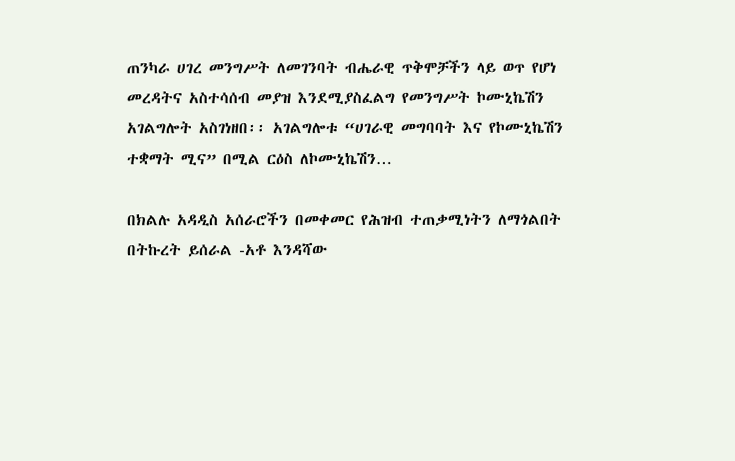ጠንካራ ሀገረ መንግሥት ለመገንባት ብሔራዊ ጥቅሞቻችን ላይ ወጥ የሆነ መረዳትና አስተሳሰብ መያዝ እንደሚያስፈልግ የመንግሥት ኮሙኒኬሽን አገልግሎት አስገነዘበ፡፡ አገልግሎቱ “ሀገራዊ መግባባት እና የኮሙኒኬሽን ተቋማት ሚና” በሚል ርዕስ ለኮሙኒኬሽን…

በክልሉ አዳዲስ አሰራሮችን በመቀመር የሕዝብ ተጠቃሚነትን ለማጎልበት በትኩረት ይሰራል -አቶ እንዳሻው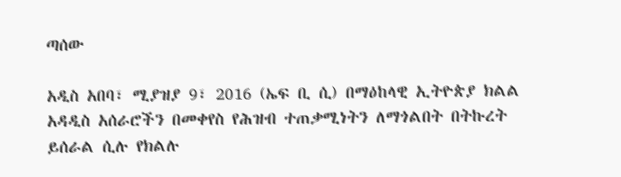ጣሰው

አዲስ አበባ፣ ሚያዝያ 9፣ 2016 (ኤፍ ቢ ሲ) በማዕከላዊ ኢትዮጵያ ክልል አዳዲስ አሰራሮችን በመቀየስ የሕዝብ ተጠቃሚነትን ለማጎልበት በትኩረት ይሰራል ሲሉ የክልሉ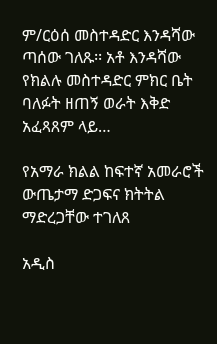ም/ርዕሰ መስተዳድር እንዳሻው ጣሰው ገለጹ፡፡ አቶ እንዳሻው የክልሉ መስተዳድር ምክር ቤት ባለፉት ዘጠኝ ወራት እቅድ አፈጻጸም ላይ…

የአማራ ክልል ከፍተኛ አመራሮች ውጤታማ ድጋፍና ክትትል ማድረጋቸው ተገለጸ

አዲስ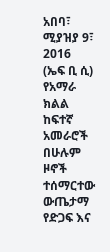አበባ፣ ሚያዝያ 9፣ 2016 (ኤፍ ቢ ሲ) የአማራ ክልል ከፍተኛ አመራሮች በሁሉም ዞኖች ተሰማርተው ውጤታማ የድጋፍ እና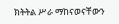ክትትል ሥራ ማከናወናቸውን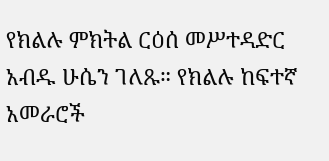የክልሉ ምክትል ርዕሰ መሥተዳድር አብዱ ሁሴን ገለጹ። የክልሉ ከፍተኛ አመራሮች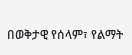በወቅታዊ የሰላም፣ የልማት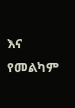እና የመልካም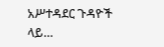አሥተዳደር ጉዳዮች ላይ…